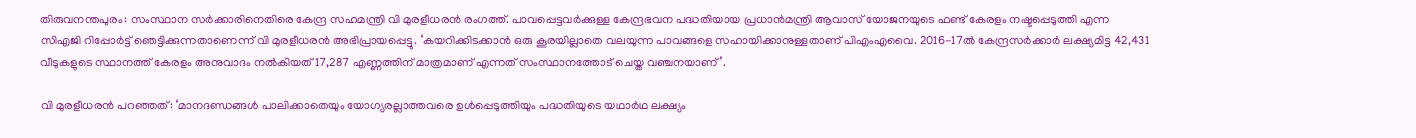തിരുവനന്തപുരം: സംസ്ഥാന സര്‍ക്കാരിനെതിരെ കേന്ദ്ര സഹമന്ത്രി വി മുരളീധരന്‍ രംഗത്ത്. പാവപ്പെട്ടവര്‍ക്കുള്ള കേന്ദ്രഭവന പദ്ധതിയായ പ്രധാന്‍മന്ത്രി ആവാസ് യോജനയുടെ ഫണ്ട് കേരളം നഷ്ടപ്പെടുത്തി എന്ന സിഎജി റിപ്പോര്‍ട്ട് ഞെട്ടിക്കുന്നതാണെന്ന് വി മുരളീധരന്‍ അഭിപ്രായപ്പെട്ടു. ‘കയറിക്കിടക്കാന്‍ ഒരു കൂരയില്ലാതെ വലയുന്ന പാവങ്ങളെ സഹായിക്കാനുള്ളതാണ് പിഎംഎവൈ. 2016-17ല്‍ കേന്ദ്രസര്‍ക്കാര്‍ ലക്ഷ്യമിട്ട 42,431 വീടുകളുടെ സ്ഥാനത്ത് കേരളം അനുവാദം നല്‍കിയത് 17,287 എണ്ണത്തിന് മാത്രമാണ് എന്നത് സംസ്ഥാനത്തോട് ചെയ്ത വഞ്ചനയാണ്’.

വി മുരളീധരന്‍ പറഞ്ഞത്: ‘മാനദണ്ഡങ്ങള്‍ പാലിക്കാതെയും യോഗ്യരല്ലാത്തവരെ ഉള്‍പ്പെടുത്തിയും പദ്ധതിയുടെ യഥാര്‍ഥ ലക്ഷ്യം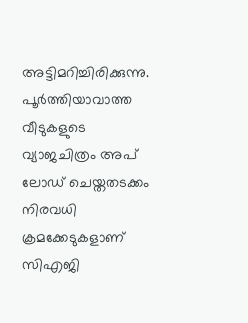അട്ടിമറിച്ചിരിക്കുന്നു. പൂര്‍ത്തിയാവാത്ത വീടുകളുടെ വ്യാജചിത്രം അപ് ലോഡ് ചെയ്തതടക്കം നിരവധി ക്രമക്കേടുകളാണ് സിഎജി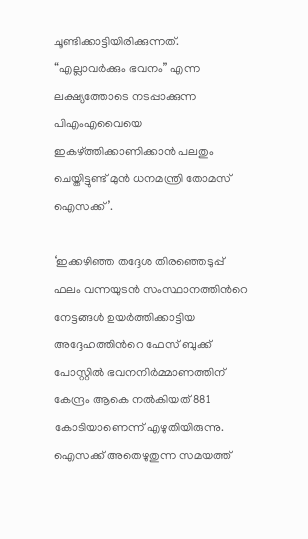ചൂണ്ടിക്കാട്ടിയിരിക്കുന്നത്. “എല്ലാവര്‍ക്കും ഭവനം” എന്ന ലക്ഷ്യത്തോടെ നടപ്പാക്കുന്ന പിഎംഎവൈയെ ഇകഴ്ത്തിക്കാണിക്കാന്‍ പലതും ചെയ്തിട്ടുണ്ട് മുന്‍ ധനമന്ത്രി തോമസ് ഐസക്ക്’.

‘ഇക്കഴിഞ്ഞ തദ്ദേശ തിരഞ്ഞെടുപ്പ് ഫലം വന്നയുടന്‍ സംസ്ഥാനത്തിന്‍റെ നേട്ടങ്ങള്‍ ഉയര്‍ത്തിക്കാട്ടിയ അദ്ദേഹത്തിന്‍റെ ഫേസ് ബുക്ക് പോസ്റ്റില്‍ ഭവനനിര്‍മ്മാണത്തിന് കേന്ദ്രം ആകെ നല്‍കിയത് 881 കോടിയാണെന്ന് എഴുതിയിരുന്നു. ഐസക്ക് അതെഴുതുന്ന സമയത്ത്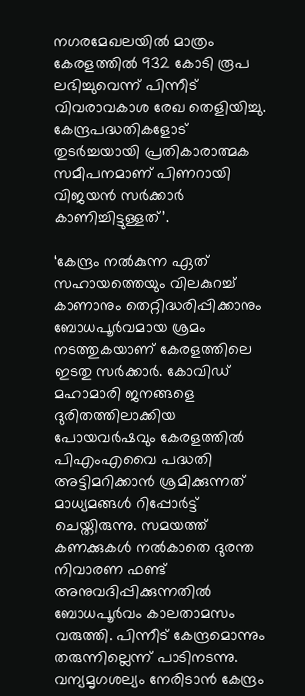നഗരമേഖലയില്‍ മാത്രം കേരളത്തില്‍ 932 കോടി രൂപ ലഭിച്ചുവെന്ന് പിന്നീട് വിവരാവകാശ രേഖ തെളിയിച്ചു. കേന്ദ്രപദ്ധതികളോട് തുടര്‍ച്ചയായി പ്രതികാരാത്മക സമീപനമാണ് പിണറായി വിജയന്‍ സര്‍ക്കാര്‍ കാണിച്ചിട്ടുള്ളത്’.

‘കേന്ദ്രം നല്‍കുന്ന ഏത് സഹായത്തെയും വിലകുറച്ച്‌ കാണാനും തെറ്റിദ്ധരിപ്പിക്കാനും ബോധപൂര്‍വമായ ശ്രമം നടത്തുകയാണ് കേരളത്തിലെ ഇടതു സര്‍ക്കാര്‍. കോവിഡ് മഹാമാരി ജനങ്ങളെ ദുരിതത്തിലാക്കിയ പോയവര്‍ഷവും കേരളത്തില്‍ പിഎംഎവൈ പദ്ധതി അട്ടിമറിക്കാന്‍ ശ്രമിക്കുന്നത് മാധ്യമങ്ങള്‍ റിപ്പോര്‍ട്ട് ചെയ്തിരുന്നു. സമയത്ത് കണക്കുകള്‍ നല്‍കാതെ ദുരന്ത നിവാരണ ഫണ്ട് അനുവദിപ്പിക്കുന്നതില്‍ ബോധപൂര്‍വം കാലതാമസം വരുത്തി. പിന്നീട് കേന്ദ്രമൊന്നും തരുന്നില്ലെന്ന് പാടിനടന്നു. വന്യമൃഗശല്യം നേരിടാന്‍ കേന്ദ്രം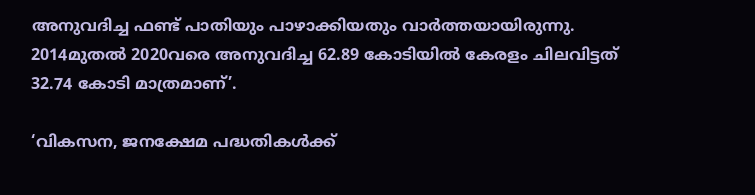അനുവദിച്ച ഫണ്ട് പാതിയും പാഴാക്കിയതും വാര്‍ത്തയായിരുന്നു. 2014മുതല്‍ 2020വരെ അനുവദിച്ച 62.89 കോടിയില്‍ കേരളം ചിലവിട്ടത് 32.74 കോടി മാത്രമാണ്’.

‘വികസന, ജനക്ഷേമ പദ്ധതികള്‍ക്ക്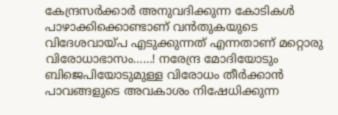കേന്ദ്രസര്‍ക്കാര്‍ അനുവദിക്കുന്ന കോടികള്‍ പാഴാക്കിക്കൊണ്ടാണ് വന്‍തുകയുടെ വിദേശവായ്‌പ എടുക്കുന്നത് എന്നതാണ് മറ്റൊരു വിരോധാഭാസം……! നരേന്ദ്ര മോദിയോടും ബിജെപിയോടുമുള്ള വിരോധം തീര്‍ക്കാന്‍ പാവങ്ങളുടെ അവകാശം നിഷേധിക്കുന്ന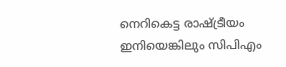നെറികെട്ട രാഷ്ട്രീയം ഇനിയെങ്കിലും സിപിഎം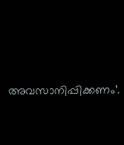അവസാനിപ്പിക്കണം’.